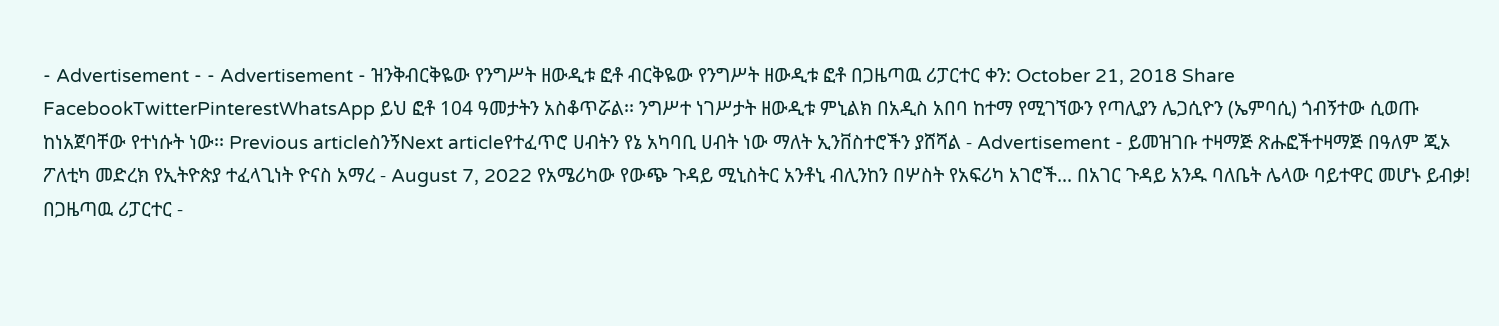- Advertisement - - Advertisement - ዝንቅብርቅዬው የንግሥት ዘውዲቱ ፎቶ ብርቅዬው የንግሥት ዘውዲቱ ፎቶ በጋዜጣዉ ሪፓርተር ቀን: October 21, 2018 Share FacebookTwitterPinterestWhatsApp ይህ ፎቶ 104 ዓመታትን አስቆጥሯል፡፡ ንግሥተ ነገሥታት ዘውዲቱ ምኒልክ በአዲስ አበባ ከተማ የሚገኘውን የጣሊያን ሌጋሲዮን (ኤምባሲ) ጎብኝተው ሲወጡ ከነአጀባቸው የተነሱት ነው፡፡ Previous articleስንኝNext articleየተፈጥሮ ሀብትን የኔ አካባቢ ሀብት ነው ማለት ኢንቨስተሮችን ያሸሻል - Advertisement - ይመዝገቡ ተዛማጅ ጽሑፎችተዛማጅ በዓለም ጂኦ ፖለቲካ መድረክ የኢትዮጵያ ተፈላጊነት ዮናስ አማረ - August 7, 2022 የአሜሪካው የውጭ ጉዳይ ሚኒስትር አንቶኒ ብሊንከን በሦስት የአፍሪካ አገሮች... በአገር ጉዳይ አንዱ ባለቤት ሌላው ባይተዋር መሆኑ ይብቃ! በጋዜጣዉ ሪፓርተር -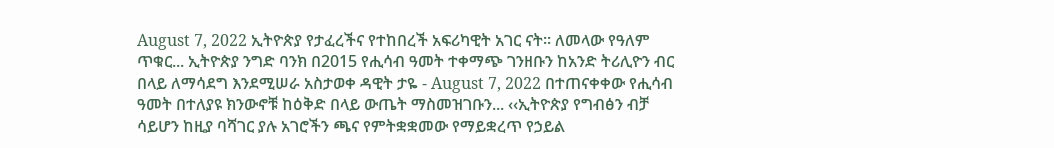August 7, 2022 ኢትዮጵያ የታፈረችና የተከበረች አፍሪካዊት አገር ናት፡፡ ለመላው የዓለም ጥቁር... ኢትዮጵያ ንግድ ባንክ በ2015 የሒሳብ ዓመት ተቀማጭ ገንዘቡን ከአንድ ትሪሊዮን ብር በላይ ለማሳደግ እንደሚሠራ አስታወቀ ዳዊት ታዬ - August 7, 2022 በተጠናቀቀው የሒሳብ ዓመት በተለያዩ ክንውኖቹ ከዕቅድ በላይ ውጤት ማስመዝገቡን... ‹‹ኢትዮጵያ የግብፅን ብቻ ሳይሆን ከዚያ ባሻገር ያሉ አገሮችን ጫና የምትቋቋመው የማይቋረጥ የኃይል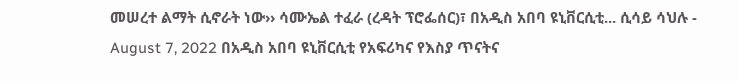መሠረተ ልማት ሲኖራት ነው›› ሳሙኤል ተፈራ (ረዳት ፕሮፌሰር)፣ በአዲስ አበባ ዩኒቨርሲቲ... ሲሳይ ሳህሉ - August 7, 2022 በአዲስ አበባ ዩኒቨርሲቲ የአፍሪካና የእስያ ጥናትና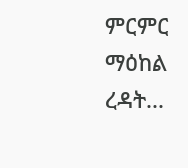ምርምር ማዕከል ረዳት...